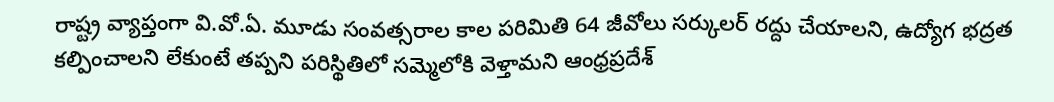రాష్ట్ర వ్యాప్తంగా వి.వో.ఏ. మూడు సంవత్సరాల కాల పరిమితి 64 జీవోలు సర్కులర్ రద్దు చేయాలని, ఉద్యోగ భద్రత కల్పించాలని లేకుంటే తప్పని పరిస్థితిలో సమ్మెలోకి వెళ్తామని ఆంధ్రప్రదేశ్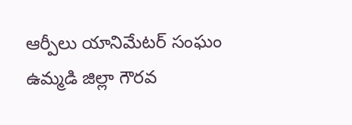ఆర్పీలు యానిమేటర్ సంఘం ఉమ్మడి జిల్లా గౌరవ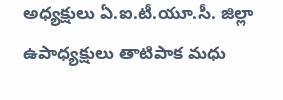అధ్యక్షులు ఏ.ఐ.టీ.యూ.సీ. జిల్లా ఉపాధ్యక్షులు తాటిపాక మధు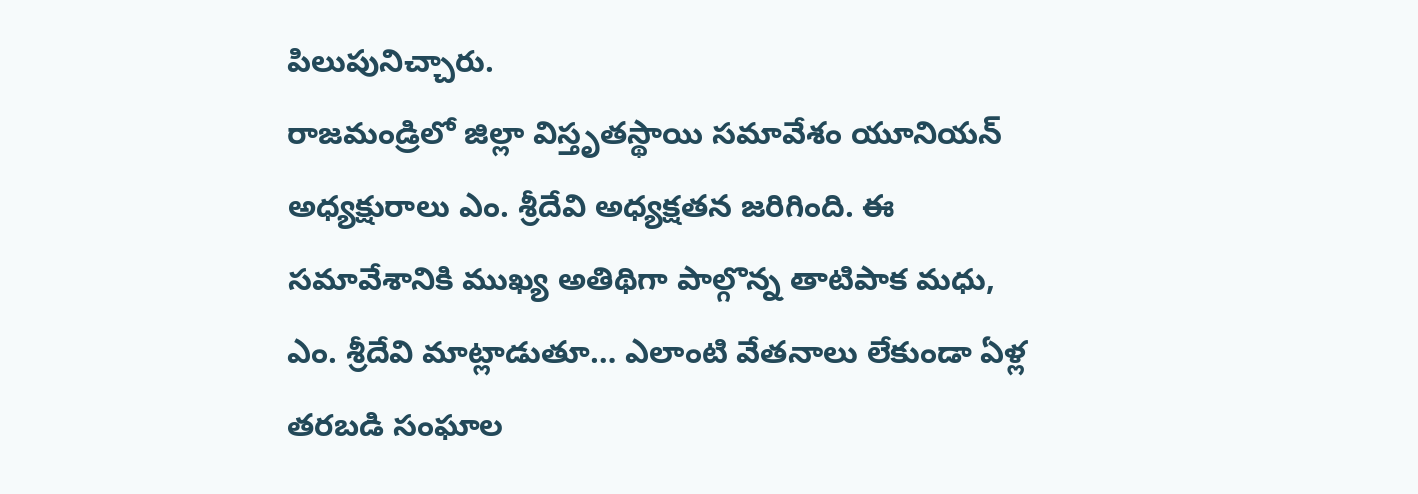పిలుపునిచ్చారు.
రాజమండ్రిలో జిల్లా విస్తృతస్థాయి సమావేశం యూనియన్ అధ్యక్షురాలు ఎం. శ్రీదేవి అధ్యక్షతన జరిగింది. ఈ సమావేశానికి ముఖ్య అతిథిగా పాల్గొన్న తాటిపాక మధు, ఎం. శ్రీదేవి మాట్లాడుతూ… ఎలాంటి వేతనాలు లేకుండా ఏళ్ల తరబడి సంఘాల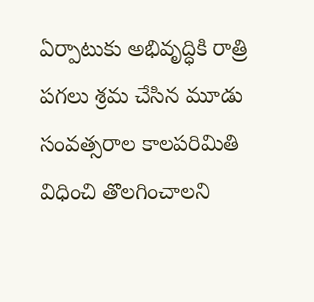ఏర్పాటుకు అభివృద్ధికి రాత్రి పగలు శ్రమ చేసిన మూడు సంవత్సరాల కాలపరిమితి విధించి తొలగించాలని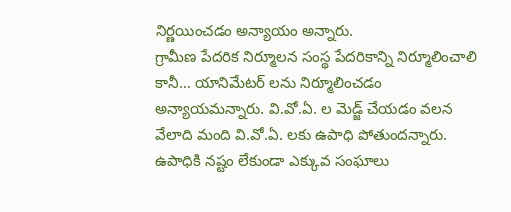నిర్ణయించడం అన్యాయం అన్నారు.
గ్రామీణ పేదరిక నిర్మూలన సంస్థ పేదరికాన్ని నిర్మూలించాలి కానీ… యానిమేటర్ లను నిర్మూలించడం అన్యాయమన్నారు. వి.వో.ఏ. ల మెడ్జ్ చేయడం వలన వేలాది మంది వి.వో.ఏ. లకు ఉపాధి పోతుందన్నారు. ఉపాధికి నష్టం లేకుండా ఎక్కువ సంఘాలు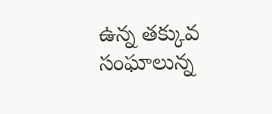ఉన్న తక్కువ సంఘాలున్న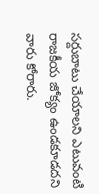సర్దుబాటు చేయాలని ఎటువంటి రాజకీయ జోక్యం ఉండకూడదని వారు కోరారు.